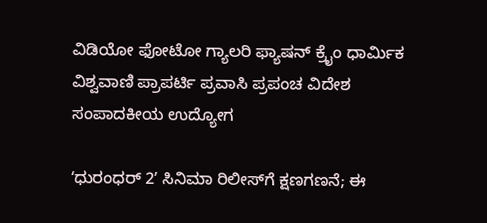ವಿಡಿಯೋ ಫೋಟೋ ಗ್ಯಾಲರಿ ಫ್ಯಾಷನ್ ಕ್ರೈಂ ಧಾರ್ಮಿಕ ವಿಶ್ವವಾಣಿ ಪ್ರಾಪರ್ಟಿ ಪ್ರವಾಸಿ ಪ್ರಪಂಚ ವಿದೇಶ ಸಂಪಾದಕೀಯ ಉದ್ಯೋಗ

ʻಧುರಂಧರ್‌ 2ʼ ಸಿನಿಮಾ ರಿಲೀಸ್‌ಗೆ ಕ್ಷಣಗಣನೆ; ಈ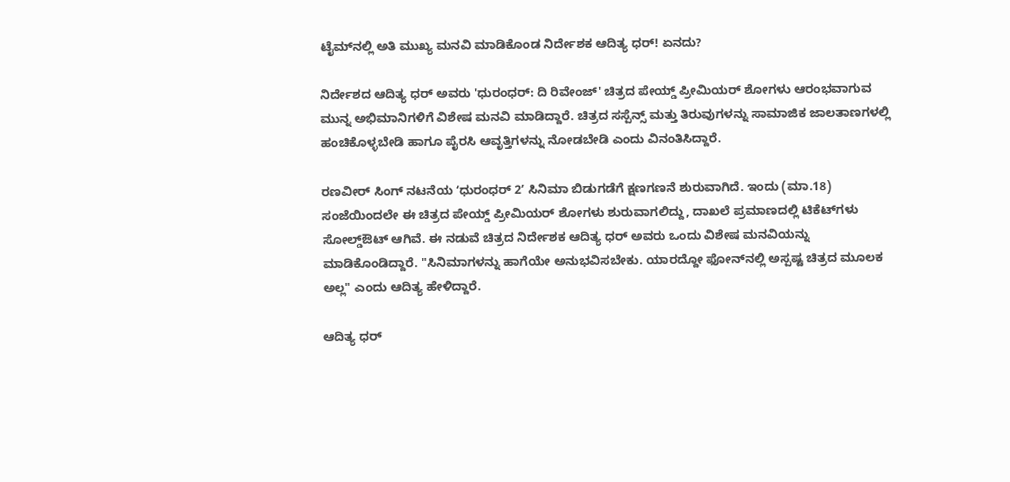ಟೈಮ್‌ನಲ್ಲಿ ಅತಿ ಮುಖ್ಯ ಮನವಿ ಮಾಡಿಕೊಂಡ ನಿರ್ದೇಶಕ ಆದಿತ್ಯ ಧರ್! ಏನದು?

ನಿರ್ದೇಶದ ಆದಿತ್ಯ ಧರ್ ಅವರು 'ಧುರಂಧರ್: ದಿ ರಿವೇಂಜ್' ಚಿತ್ರದ ಪೇಯ್ಡ್ ಪ್ರೀಮಿಯರ್ ಶೋಗಳು ಆರಂಭವಾಗುವ ಮುನ್ನ ಅಭಿಮಾನಿಗಳಿಗೆ ವಿಶೇಷ ಮನವಿ ಮಾಡಿದ್ದಾರೆ. ಚಿತ್ರದ ಸಸ್ಪೆನ್ಸ್ ಮತ್ತು ತಿರುವುಗಳನ್ನು ಸಾಮಾಜಿಕ ಜಾಲತಾಣಗಳಲ್ಲಿ ಹಂಚಿಕೊಳ್ಳಬೇಡಿ ಹಾಗೂ ಪೈರಸಿ ಆವೃತ್ತಿಗಳನ್ನು ನೋಡಬೇಡಿ ಎಂದು ವಿನಂತಿಸಿದ್ದಾರೆ.

ರಣವೀರ್ ಸಿಂಗ್ ನಟನೆಯ ʻಧುರಂಧರ್‌ 2ʼ ಸಿನಿಮಾ ಬಿಡುಗಡೆಗೆ ಕ್ಷಣಗಣನೆ ಶುರುವಾಗಿದೆ. ಇಂದು (ಮಾ.18) ಸಂಜೆಯಿಂದಲೇ ಈ ಚಿತ್ರದ ಪೇಯ್ಡ್‌ ಪ್ರೀಮಿಯರ್‌ ಶೋಗಳು ಶುರುವಾಗಲಿದ್ದು, ದಾಖಲೆ ಪ್ರಮಾಣದಲ್ಲಿ ಟಿಕೆಟ್‌ಗಳು ಸೋಲ್ಡ್‌ಔಟ್‌ ಆಗಿವೆ. ಈ ನಡುವೆ ಚಿತ್ರದ ನಿರ್ದೇಶಕ ಆದಿತ್ಯ ಧರ್‌ ಅವರು ಒಂದು ವಿಶೇಷ ಮನವಿಯನ್ನು ಮಾಡಿಕೊಂಡಿದ್ದಾರೆ. "ಸಿನಿಮಾಗಳನ್ನು ಹಾಗೆಯೇ ಅನುಭವಿಸಬೇಕು. ಯಾರದ್ದೋ ಫೋನ್‌ನಲ್ಲಿ ಅಸ್ಪಷ್ಟ ಚಿತ್ರದ ಮೂಲಕ ಅಲ್ಲ" ಎಂದು ಆದಿತ್ಯ ಹೇಳಿದ್ದಾರೆ.

ಆದಿತ್ಯ ಧರ್‌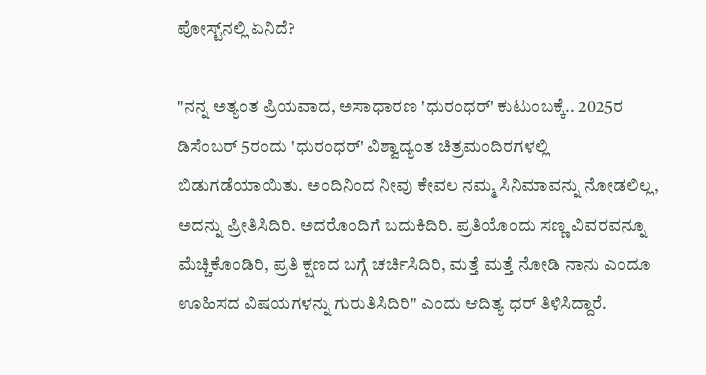ಪೋಸ್ಟ್‌ನಲ್ಲಿ ಏನಿದೆ?

"ನನ್ನ ಅತ್ಯಂತ ಪ್ರಿಯವಾದ, ಅಸಾಧಾರಣ 'ಧುರಂಧರ್' ಕುಟುಂಬಕ್ಕೆ.. 2025ರ ಡಿಸೆಂಬರ್ 5ರಂದು 'ಧುರಂಧರ್' ವಿಶ್ವಾದ್ಯಂತ ಚಿತ್ರಮಂದಿರಗಳಲ್ಲಿ ಬಿಡುಗಡೆಯಾಯಿತು. ಅಂದಿನಿಂದ ನೀವು ಕೇವಲ ನಮ್ಮ ಸಿನಿಮಾವನ್ನು ನೋಡಲಿಲ್ಲ, ಅದನ್ನು ಪ್ರೀತಿಸಿದಿರಿ. ಅದರೊಂದಿಗೆ ಬದುಕಿದಿರಿ. ಪ್ರತಿಯೊಂದು ಸಣ್ಣ ವಿವರವನ್ನೂ ಮೆಚ್ಚಿಕೊಂಡಿರಿ, ಪ್ರತಿ ಕ್ಷಣದ ಬಗ್ಗೆ ಚರ್ಚಿಸಿದಿರಿ, ಮತ್ತೆ ಮತ್ತೆ ನೋಡಿ ನಾನು ಎಂದೂ ಊಹಿಸದ ವಿಷಯಗಳನ್ನು ಗುರುತಿಸಿದಿರಿ" ಎಂದು ಆದಿತ್ಯ ಧರ್‌ ತಿಳಿಸಿದ್ದಾರೆ.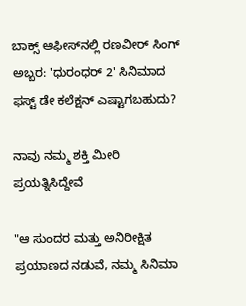ಬಾಕ್ಸ್ ಆಫೀಸ್‌ನಲ್ಲಿ ರಣವೀರ್ ಸಿಂಗ್‌ ಅಬ್ಬರ: 'ಧುರಂಧರ್ 2' ಸಿನಿಮಾದ ಫಸ್ಟ್‌ ಡೇ ಕಲೆಕ್ಷನ್‌ ಎಷ್ಟಾಗಬಹುದು?

ನಾವು ನಮ್ಮ ಶಕ್ತಿ ಮೀರಿ ಪ್ರಯತ್ನಿಸಿದ್ದೇವೆ

"ಆ ಸುಂದರ ಮತ್ತು ಅನಿರೀಕ್ಷಿತ ಪ್ರಯಾಣದ ನಡುವೆ, ನಮ್ಮ ಸಿನಿಮಾ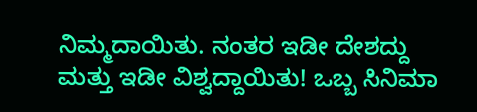ನಿಮ್ಮದಾಯಿತು. ನಂತರ ಇಡೀ ದೇಶದ್ದು ಮತ್ತು ಇಡೀ ವಿಶ್ವದ್ದಾಯಿತು! ಒಬ್ಬ ಸಿನಿಮಾ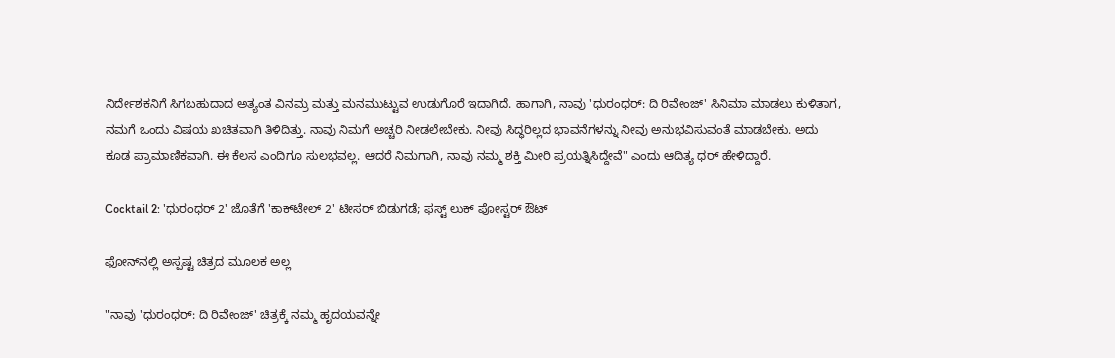ನಿರ್ದೇಶಕನಿಗೆ ಸಿಗಬಹುದಾದ ಅತ್ಯಂತ ವಿನಮ್ರ ಮತ್ತು ಮನಮುಟ್ಟುವ ಉಡುಗೊರೆ ಇದಾಗಿದೆ. ಹಾಗಾಗಿ, ನಾವು 'ಧುರಂಧರ್: ದಿ ರಿವೇಂಜ್' ಸಿನಿಮಾ ಮಾಡಲು ಕುಳಿತಾಗ, ನಮಗೆ ಒಂದು ವಿಷಯ ಖಚಿತವಾಗಿ ತಿಳಿದಿತ್ತು. ನಾವು ನಿಮಗೆ ಅಚ್ಚರಿ ನೀಡಲೇಬೇಕು. ನೀವು ಸಿದ್ಧರಿಲ್ಲದ ಭಾವನೆಗಳನ್ನು ನೀವು ಅನುಭವಿಸುವಂತೆ ಮಾಡಬೇಕು. ಅದು ಕೂಡ ಪ್ರಾಮಾಣಿಕವಾಗಿ. ಈ ಕೆಲಸ ಎಂದಿಗೂ ಸುಲಭವಲ್ಲ. ಆದರೆ ನಿಮಗಾಗಿ, ನಾವು ನಮ್ಮ ಶಕ್ತಿ ಮೀರಿ ಪ್ರಯತ್ನಿಸಿದ್ದೇವೆ" ಎಂದು ಆದಿತ್ಯ ಧರ್‌ ಹೇಳಿದ್ದಾರೆ.

Cocktail 2: 'ಧುರಂಧರ್ 2' ಜೊತೆಗೆ 'ಕಾಕ್‌ಟೇಲ್ 2' ಟೀಸರ್ ಬಿಡುಗಡೆ; ಫಸ್ಟ್ ಲುಕ್ ಪೋಸ್ಟರ್ ಔಟ್‌

ಫೋನ್‌ನಲ್ಲಿ ಅಸ್ಪಷ್ಟ ಚಿತ್ರದ ಮೂಲಕ ಅಲ್ಲ

"ನಾವು 'ಧುರಂಧರ್: ದಿ ರಿವೇಂಜ್' ಚಿತ್ರಕ್ಕೆ ನಮ್ಮ ಹೃದಯವನ್ನೇ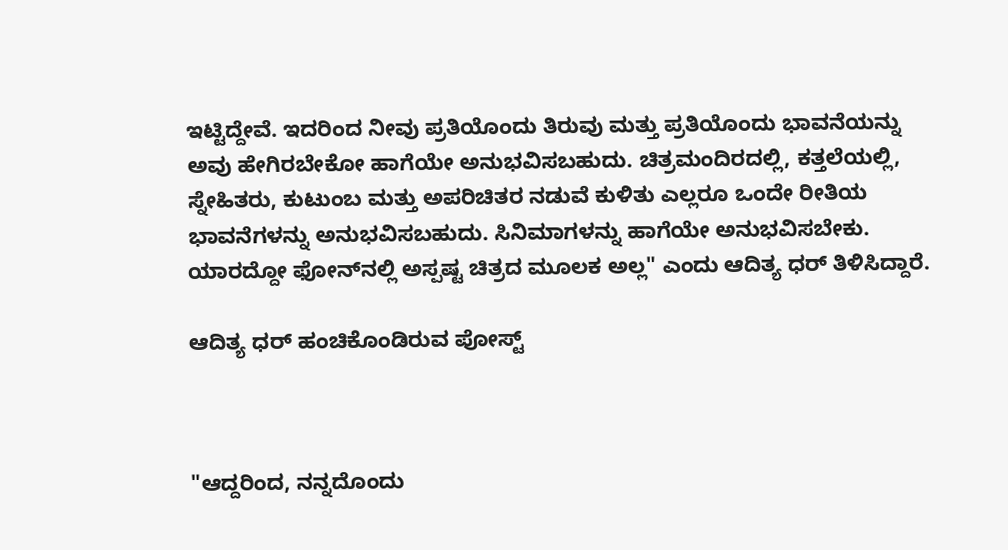ಇಟ್ಟಿದ್ದೇವೆ. ಇದರಿಂದ ನೀವು ಪ್ರತಿಯೊಂದು ತಿರುವು ಮತ್ತು ಪ್ರತಿಯೊಂದು ಭಾವನೆಯನ್ನು ಅವು ಹೇಗಿರಬೇಕೋ ಹಾಗೆಯೇ ಅನುಭವಿಸಬಹುದು. ಚಿತ್ರಮಂದಿರದಲ್ಲಿ, ಕತ್ತಲೆಯಲ್ಲಿ, ಸ್ನೇಹಿತರು, ಕುಟುಂಬ ಮತ್ತು ಅಪರಿಚಿತರ ನಡುವೆ ಕುಳಿತು ಎಲ್ಲರೂ ಒಂದೇ ರೀತಿಯ ಭಾವನೆಗಳನ್ನು ಅನುಭವಿಸಬಹುದು. ಸಿನಿಮಾಗಳನ್ನು ಹಾಗೆಯೇ ಅನುಭವಿಸಬೇಕು. ಯಾರದ್ದೋ ಫೋನ್‌ನಲ್ಲಿ ಅಸ್ಪಷ್ಟ ಚಿತ್ರದ ಮೂಲಕ ಅಲ್ಲ" ಎಂದು ಆದಿತ್ಯ ಧರ್‌ ತಿಳಿಸಿದ್ದಾರೆ.

ಆದಿತ್ಯ ಧರ್‌ ಹಂಚಿಕೊಂಡಿರುವ ಪೋಸ್ಟ್



"ಆದ್ದರಿಂದ, ನನ್ನದೊಂದು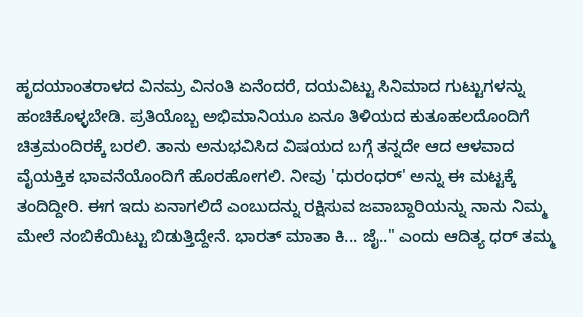ಹೃದಯಾಂತರಾಳದ ವಿನಮ್ರ ವಿನಂತಿ ಏನೆಂದರೆ, ದಯವಿಟ್ಟು ಸಿನಿಮಾದ ಗುಟ್ಟುಗಳನ್ನು ಹಂಚಿಕೊಳ್ಳಬೇಡಿ. ಪ್ರತಿಯೊಬ್ಬ ಅಭಿಮಾನಿಯೂ ಏನೂ ತಿಳಿಯದ ಕುತೂಹಲದೊಂದಿಗೆ ಚಿತ್ರಮಂದಿರಕ್ಕೆ ಬರಲಿ. ತಾನು ಅನುಭವಿಸಿದ ವಿಷಯದ ಬಗ್ಗೆ ತನ್ನದೇ ಆದ ಆಳವಾದ ವೈಯಕ್ತಿಕ ಭಾವನೆಯೊಂದಿಗೆ ಹೊರಹೋಗಲಿ. ನೀವು 'ಧುರಂಧರ್' ಅನ್ನು ಈ ಮಟ್ಟಕ್ಕೆ ತಂದಿದ್ದೀರಿ. ಈಗ ಇದು ಏನಾಗಲಿದೆ ಎಂಬುದನ್ನು ರಕ್ಷಿಸುವ ಜವಾಬ್ದಾರಿಯನ್ನು ನಾನು ನಿಮ್ಮ ಮೇಲೆ ನಂಬಿಕೆಯಿಟ್ಟು ಬಿಡುತ್ತಿದ್ದೇನೆ. ಭಾರತ್ ಮಾತಾ ಕಿ... ಜೈ.." ಎಂದು ಆದಿತ್ಯ ಧರ್‌ ತಮ್ಮ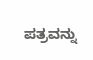ಪತ್ರವನ್ನು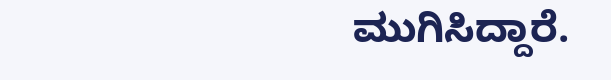ಮುಗಿಸಿದ್ದಾರೆ.